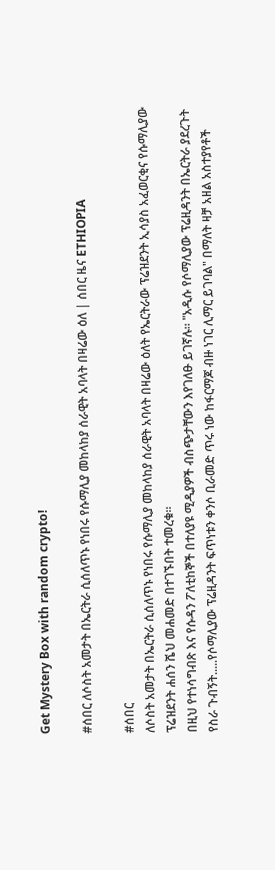Get Mystery Box with random crypto!

#ሰበር ለሶስት አመታት በኤርትራ ሲሰለጥኑ የነበሩ የሱማሊያ መከላከያ ሰራዊት አባላት በዛሬው ዕለ | ሰበር ዜና ETHIOPIA

#ሰበር
ለሶስት አመታት በኤርትራ ሲሰለጥኑ የነበሩ የሱማሊያ መከላከያ ሰራዊት አባላት በዛሬው ዕለት የኤርትራው ፕሬዝደንት ኢሳያስ አፈወርቂና የሱማሊያው ፕሬዝደንት ሐሰን ሼህ መሐመድ በተገኙበት ተመረቁ።
በዚህ የተነሳግብጽ እና የሱዳን ፖለቲከኞች በተለያዩ ሚዲያዎች ብስጭታቸውን እየገለፁ ይገኛሉ። "አዲሱ የሶማሊያው ፕሬዚዳንት በኤርትራ ያደረጉት የስራ ጉብኝት.....የሶማሊያው ፕሬዚዳንት ፍጥነቱን ቀንሶ ቢራመድ ጥሩ ነው ከፋርማጆ ብዙ ነገር ሊማር ይገባል" በማለት ዛቻ አዘል አስተያየቶች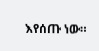እየሰጡ ነው።